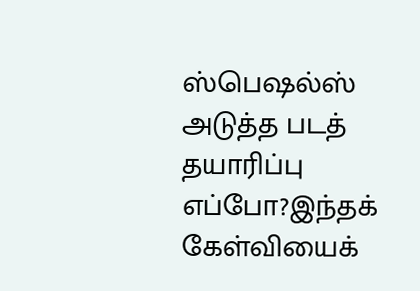ஸ்பெஷல்ஸ்
அடுத்த படத் தயாரிப்பு எப்போ?இந்தக் கேள்வியைக்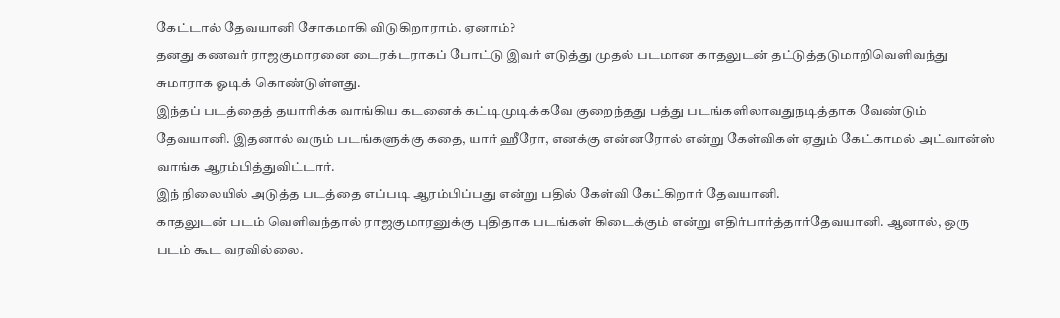கேட்டால் தேவயானி சோகமாகி விடுகிறாராம். ஏனாம்?
தனது கணவர் ராஜகுமாரனை டைரக்டராகப் போட்டு இவர் எடுத்து முதல் படமான காதலுடன் தட்டுத்தடுமாறிவெளிவந்து சுமாராக ஓடிக் கொண்டுள்ளது.
இந்தப் படத்தைத் தயாரிக்க வாங்கிய கடனைக் கட்டிமுடிக்கவே குறைந்தது பத்து படங்களிலாவதுநடித்தாக வேண்டும் தேவயானி. இதனால் வரும் படங்களுக்கு கதை, யார் ஹீரோ, எனக்கு என்னரோல் என்று கேள்விகள் ஏதும் கேட்காமல் அட்வான்ஸ் வாங்க ஆரம்பித்துவிட்டார்.
இந் நிலையில் அடுத்த படத்தை எப்படி ஆரம்பிப்பது என்று பதில் கேள்வி கேட்கிறார் தேவயானி.
காதலுடன் படம் வெளிவந்தால் ராஜகுமாரனுக்கு புதிதாக படங்கள் கிடைக்கும் என்று எதிர்பார்த்தார்தேவயானி. ஆனால், ஒரு படம் கூட வரவில்லை.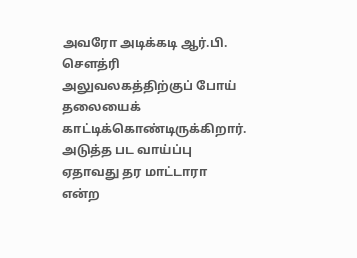அவரோ அடிக்கடி ஆர்.பி. செளத்ரி அலுவலகத்திற்குப் போய் தலையைக் காட்டிக்கொண்டிருக்கிறார். அடுத்த பட வாய்ப்பு ஏதாவது தர மாட்டாரா என்ற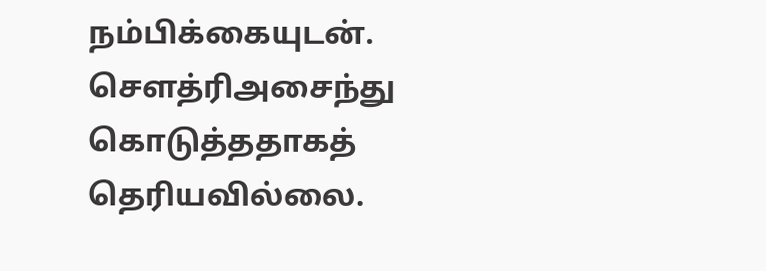நம்பிக்கையுடன். செளத்ரிஅசைந்து கொடுத்ததாகத் தெரியவில்லை.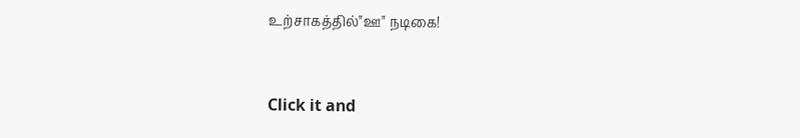உற்சாகத்தில்"ஊ" நடிகை!


Click it and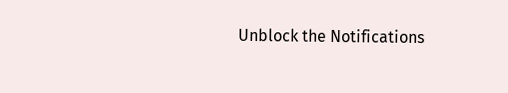Unblock the Notifications